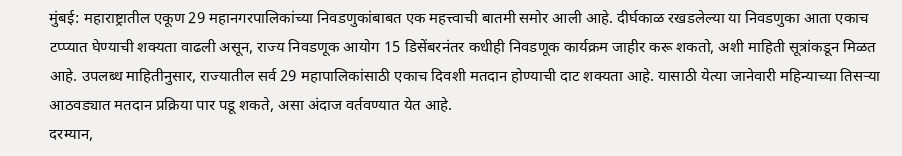मुंबई: महाराष्ट्रातील एकूण 29 महानगरपालिकांच्या निवडणुकांबाबत एक महत्त्वाची बातमी समोर आली आहे. दीर्घकाळ रखडलेल्या या निवडणुका आता एकाच टप्प्यात घेण्याची शक्यता वाढली असून, राज्य निवडणूक आयोग 15 डिसेंबरनंतर कधीही निवडणूक कार्यक्रम जाहीर करू शकतो, अशी माहिती सूत्रांकडून मिळत आहे. उपलब्ध माहितीनुसार, राज्यातील सर्व 29 महापालिकांसाठी एकाच दिवशी मतदान होण्याची दाट शक्यता आहे. यासाठी येत्या जानेवारी महिन्याच्या तिसऱ्या आठवड्यात मतदान प्रक्रिया पार पडू शकते, असा अंदाज वर्तवण्यात येत आहे.
दरम्यान,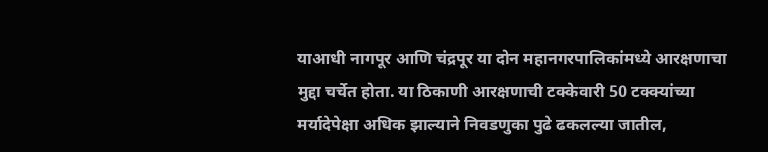याआधी नागपूर आणि चंद्रपूर या दोन महानगरपालिकांमध्ये आरक्षणाचा मुद्दा चर्चेत होता. या ठिकाणी आरक्षणाची टक्केवारी 50 टक्क्यांच्या मर्यादेपेक्षा अधिक झाल्याने निवडणुका पुढे ढकलल्या जातील,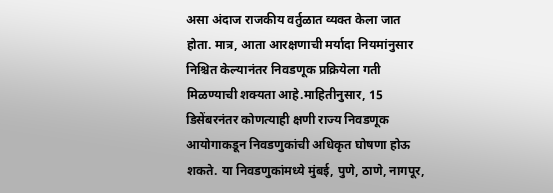असा अंदाज राजकीय वर्तुळात व्यक्त केला जात होता. मात्र, आता आरक्षणाची मर्यादा नियमांनुसार निश्चित केल्यानंतर निवडणूक प्रक्रियेला गती मिळण्याची शक्यता आहे.माहितीनुसार, 15 डिसेंबरनंतर कोणत्याही क्षणी राज्य निवडणूक आयोगाकडून निवडणुकांची अधिकृत घोषणा होऊ शकते. या निवडणुकांमध्ये मुंबई, पुणे, ठाणे, नागपूर,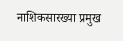नाशिकसारख्या प्रमुख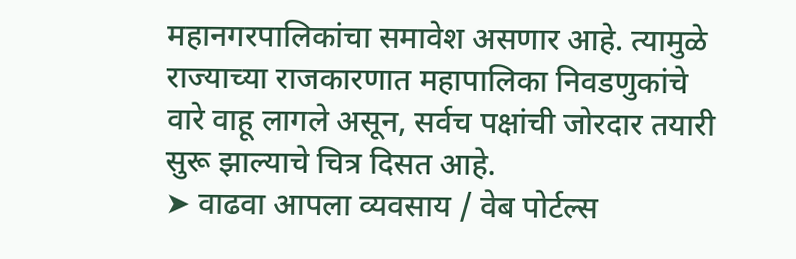महानगरपालिकांचा समावेश असणार आहे. त्यामुळे राज्याच्या राजकारणात महापालिका निवडणुकांचे वारे वाहू लागले असून, सर्वच पक्षांची जोरदार तयारी सुरू झाल्याचे चित्र दिसत आहे.
➤ वाढवा आपला व्यवसाय / वेब पोर्टल्स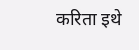करिता इथे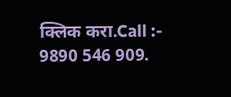क्लिक करा.Call :- 9890 546 909.